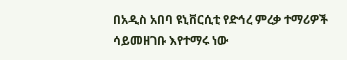በአዲስ አበባ ዩኒቨርሲቲ የድኅረ ምረቃ ተማሪዎች ሳይመዘገቡ እየተማሩ ነው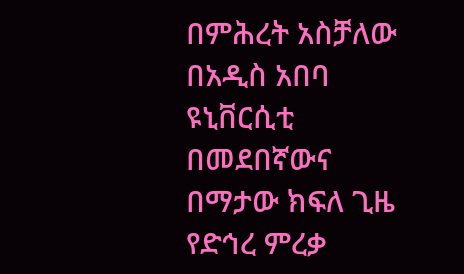በምሕረት አስቻለው
በአዲስ አበባ ዩኒቨርሲቲ በመደበኛውና በማታው ክፍለ ጊዜ የድኅረ ምረቃ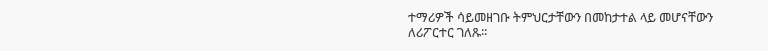ተማሪዎች ሳይመዘገቡ ትምህርታቸውን በመከታተል ላይ መሆናቸውን ለሪፖርተር ገለጹ፡፡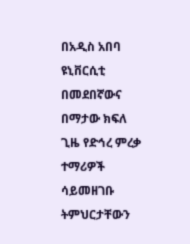በአዲስ አበባ ዩኒቨርሲቲ በመደበኛውና በማታው ክፍለ ጊዜ የድኅረ ምረቃ ተማሪዎች ሳይመዘገቡ ትምህርታቸውን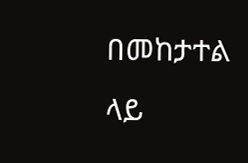በመከታተል ላይ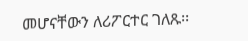መሆናቸውን ለሪፖርተር ገለጹ፡፡